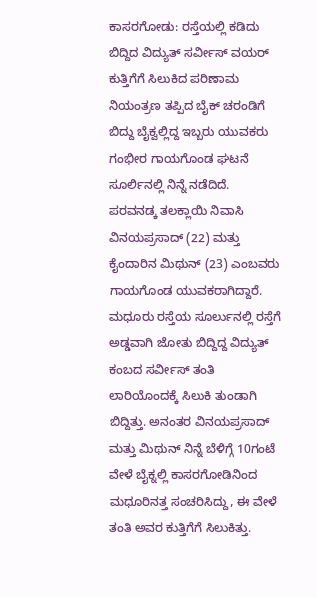ಕಾಸರಗೋಡು: ರಸ್ತೆಯಲ್ಲಿ ಕಡಿದು ಬಿದ್ದಿದ ವಿದ್ಯುತ್ ಸರ್ವೀಸ್ ವಯರ್ ಕುತ್ತಿಗೆಗೆ ಸಿಲುಕಿದ ಪರಿಣಾಮ ನಿಯಂತ್ರಣ ತಪ್ಪಿದ ಬೈಕ್ ಚರಂಡಿಗೆ ಬಿದ್ದು ಬೈಕ್ವಲ್ಲಿದ್ದ ಇಬ್ಬರು ಯುವಕರು ಗಂಭೀರ ಗಾಯಗೊಂಡ ಘಟನೆ ಸೂರ್ಲಿನಲ್ಲಿ ನಿನ್ನೆ ನಡೆದಿದೆ.
ಪರವನಡ್ಕ ತಲಕ್ಲಾಯಿ ನಿವಾಸಿ ವಿನಯಪ್ರಸಾದ್ (22) ಮತ್ತು ಕೈಂದಾರಿನ ಮಿಥುನ್ (23) ಎಂಬವರು ಗಾಯಗೊಂಡ ಯುವಕರಾಗಿದ್ದಾರೆ. ಮಧೂರು ರಸ್ತೆಯ ಸೂರ್ಲುನಲ್ಲಿ ರಸ್ತೆಗೆ ಅಡ್ಡವಾಗಿ ಜೋತು ಬಿದ್ದಿದ್ದ ವಿದ್ಯುತ್ ಕಂಬದ ಸರ್ವೀಸ್ ತಂತಿ ಲಾರಿಯೊಂದಕ್ಕೆ ಸಿಲುಕಿ ತುಂಡಾಗಿ ಬಿದ್ದಿತ್ತು. ಅನಂತರ ವಿನಯಪ್ರಸಾದ್ ಮತ್ತು ಮಿಥುನ್ ನಿನ್ನೆ ಬೆಳಿಗ್ಗೆ 10ಗಂಟೆ ವೇಳೆ ಬೈಕ್ನಲ್ಲಿ ಕಾಸರಗೋಡಿನಿಂದ ಮಧೂರಿನತ್ತ ಸಂಚರಿಸಿದ್ದು, ಈ ವೇಳೆ ತಂತಿ ಅವರ ಕುತ್ತಿಗೆಗೆ ಸಿಲುಕಿತ್ತು.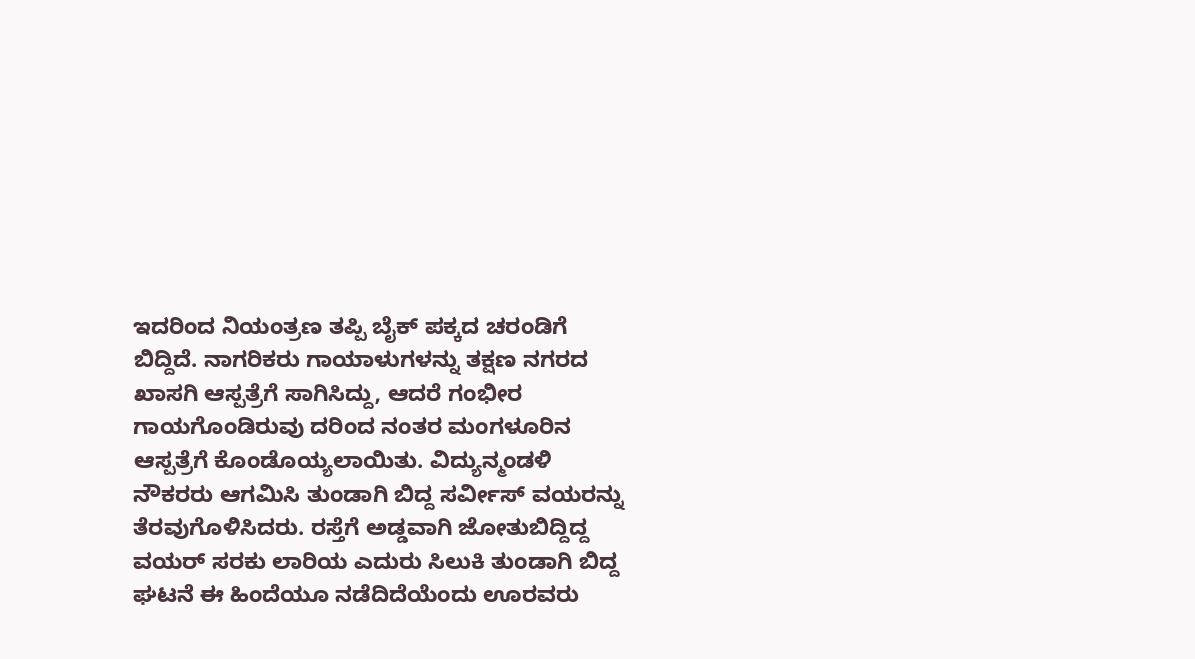ಇದರಿಂದ ನಿಯಂತ್ರಣ ತಪ್ಪಿ ಬೈಕ್ ಪಕ್ಕದ ಚರಂಡಿಗೆ ಬಿದ್ದಿದೆ. ನಾಗರಿಕರು ಗಾಯಾಳುಗಳನ್ನು ತಕ್ಷಣ ನಗರದ ಖಾಸಗಿ ಆಸ್ಪತ್ರೆಗೆ ಸಾಗಿಸಿದ್ದು, ಆದರೆ ಗಂಭೀರ ಗಾಯಗೊಂಡಿರುವು ದರಿಂದ ನಂತರ ಮಂಗಳೂರಿನ ಆಸ್ಪತ್ರೆಗೆ ಕೊಂಡೊಯ್ಯಲಾಯಿತು. ವಿದ್ಯುನ್ಮಂಡಳಿ ನೌಕರರು ಆಗಮಿಸಿ ತುಂಡಾಗಿ ಬಿದ್ದ ಸರ್ವೀಸ್ ವಯರನ್ನು ತೆರವುಗೊಳಿಸಿದರು. ರಸ್ತೆಗೆ ಅಡ್ಡವಾಗಿ ಜೋತುಬಿದ್ದಿದ್ದ ವಯರ್ ಸರಕು ಲಾರಿಯ ಎದುರು ಸಿಲುಕಿ ತುಂಡಾಗಿ ಬಿದ್ದ ಘಟನೆ ಈ ಹಿಂದೆಯೂ ನಡೆದಿದೆಯೆಂದು ಊರವರು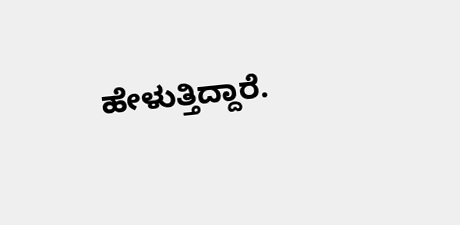ಹೇಳುತ್ತಿದ್ದಾರೆ.